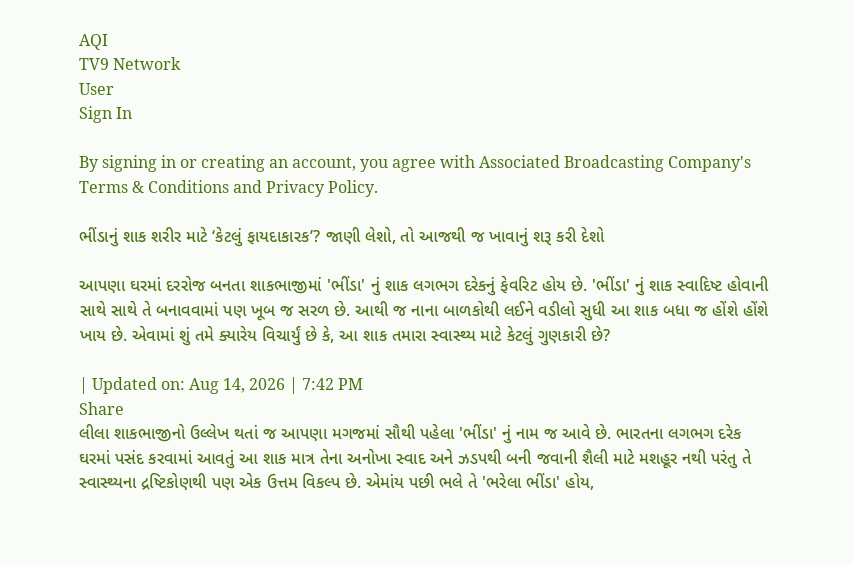AQI
TV9 Network
User
Sign In

By signing in or creating an account, you agree with Associated Broadcasting Company's Terms & Conditions and Privacy Policy.

ભીંડાનું શાક શરીર માટે ‘કેટલું ફાયદાકારક’? જાણી લેશો, તો આજથી જ ખાવાનું શરૂ કરી દેશો

આપણા ઘરમાં દરરોજ બનતા શાકભાજીમાં 'ભીંડા' નું શાક લગભગ દરેકનું ફેવરિટ હોય છે. 'ભીંડા' નું શાક સ્વાદિષ્ટ હોવાની સાથે સાથે તે બનાવવામાં પણ ખૂબ જ સરળ છે. આથી જ નાના બાળકોથી લઈને વડીલો સુધી આ શાક બધા જ હોંશે હોંશે ખાય છે. એવામાં શું તમે ક્યારેય વિચાર્યું છે કે, આ શાક તમારા સ્વાસ્થ્ય માટે કેટલું ગુણકારી છે?

| Updated on: Aug 14, 2026 | 7:42 PM
Share
લીલા શાકભાજીનો ઉલ્લેખ થતાં જ આપણા મગજમાં સૌથી પહેલા 'ભીંડા' નું નામ જ આવે છે. ભારતના લગભગ દરેક ઘરમાં પસંદ કરવામાં આવતું આ શાક માત્ર તેના અનોખા સ્વાદ અને ઝડપથી બની જવાની શૈલી માટે મશહૂર નથી પરંતુ તે સ્વાસ્થ્યના દ્રષ્ટિકોણથી પણ એક ઉત્તમ વિકલ્પ છે. એમાંય પછી ભલે તે 'ભરેલા ભીંડા' હોય,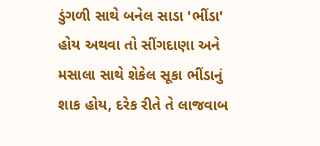ડુંગળી સાથે બનેલ સાડા 'ભીંડા' હોય અથવા તો સીંગદાણા અને મસાલા સાથે શેકેલ સૂકા ભીંડાનું શાક હોય, દરેક રીતે તે લાજવાબ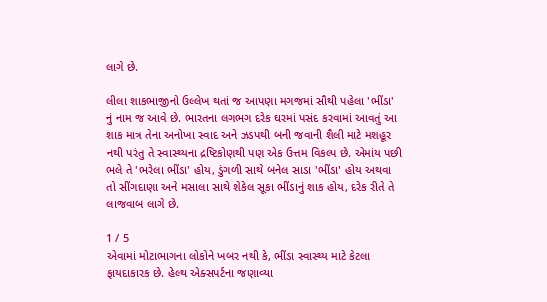લાગે છે.

લીલા શાકભાજીનો ઉલ્લેખ થતાં જ આપણા મગજમાં સૌથી પહેલા 'ભીંડા' નું નામ જ આવે છે. ભારતના લગભગ દરેક ઘરમાં પસંદ કરવામાં આવતું આ શાક માત્ર તેના અનોખા સ્વાદ અને ઝડપથી બની જવાની શૈલી માટે મશહૂર નથી પરંતુ તે સ્વાસ્થ્યના દ્રષ્ટિકોણથી પણ એક ઉત્તમ વિકલ્પ છે. એમાંય પછી ભલે તે 'ભરેલા ભીંડા' હોય, ડુંગળી સાથે બનેલ સાડા 'ભીંડા' હોય અથવા તો સીંગદાણા અને મસાલા સાથે શેકેલ સૂકા ભીંડાનું શાક હોય, દરેક રીતે તે લાજવાબ લાગે છે.

1 / 5
એવામાં મોટાભાગના લોકોને ખબર નથી કે, ભીંડા સ્વાસ્થ્ય માટે કેટલા ફાયદાકારક છે. હેલ્થ એક્સપર્ટના જણાવ્યા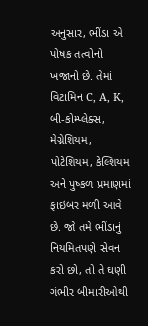અનુસાર, ભીંડા એ પોષક તત્વોનો ખજાનો છે. તેમાં વિટામિન C, A, K, બી-કોમ્પ્લેક્સ, મેગ્નેશિયમ, પોટેશિયમ, કેલ્શિયમ અને પુષ્કળ પ્રમાણમાં ફાઇબર મળી આવે છે. જો તમે ભીંડાનું નિયમિતપણે સેવન કરો છો, તો તે ઘણી ગંભીર બીમારીઓથી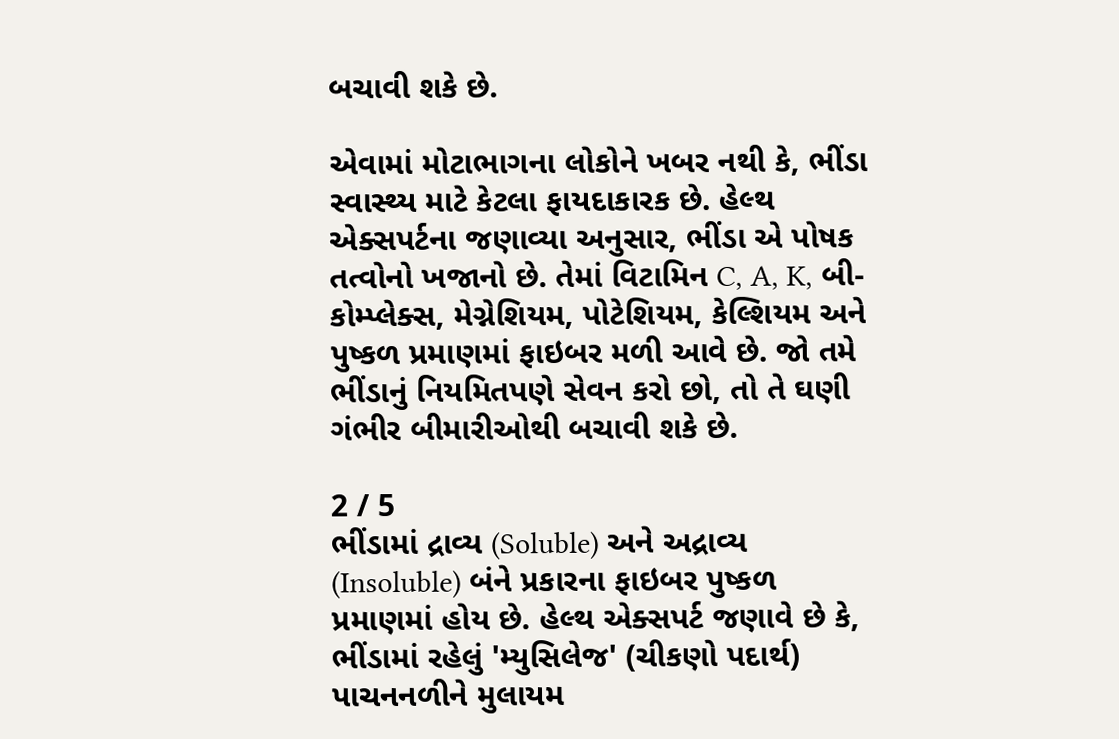બચાવી શકે છે.

એવામાં મોટાભાગના લોકોને ખબર નથી કે, ભીંડા સ્વાસ્થ્ય માટે કેટલા ફાયદાકારક છે. હેલ્થ એક્સપર્ટના જણાવ્યા અનુસાર, ભીંડા એ પોષક તત્વોનો ખજાનો છે. તેમાં વિટામિન C, A, K, બી-કોમ્પ્લેક્સ, મેગ્નેશિયમ, પોટેશિયમ, કેલ્શિયમ અને પુષ્કળ પ્રમાણમાં ફાઇબર મળી આવે છે. જો તમે ભીંડાનું નિયમિતપણે સેવન કરો છો, તો તે ઘણી ગંભીર બીમારીઓથી બચાવી શકે છે.

2 / 5
ભીંડામાં દ્રાવ્ય (Soluble) અને અદ્રાવ્ય (Insoluble) બંને પ્રકારના ફાઇબર પુષ્કળ પ્રમાણમાં હોય છે. હેલ્થ એક્સપર્ટ જણાવે છે કે, ભીંડામાં રહેલું 'મ્યુસિલેજ' (ચીકણો પદાર્થ) પાચનનળીને મુલાયમ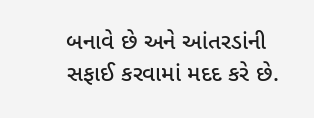બનાવે છે અને આંતરડાંની સફાઈ કરવામાં મદદ કરે છે.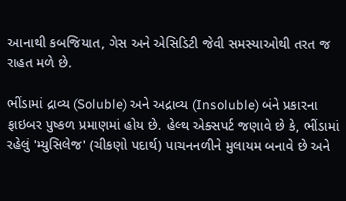આનાથી કબજિયાત, ગેસ અને એસિડિટી જેવી સમસ્યાઓથી તરત જ રાહત મળે છે.

ભીંડામાં દ્રાવ્ય (Soluble) અને અદ્રાવ્ય (Insoluble) બંને પ્રકારના ફાઇબર પુષ્કળ પ્રમાણમાં હોય છે. હેલ્થ એક્સપર્ટ જણાવે છે કે, ભીંડામાં રહેલું 'મ્યુસિલેજ' (ચીકણો પદાર્થ) પાચનનળીને મુલાયમ બનાવે છે અને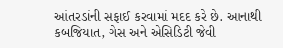આંતરડાંની સફાઈ કરવામાં મદદ કરે છે. આનાથી કબજિયાત, ગેસ અને એસિડિટી જેવી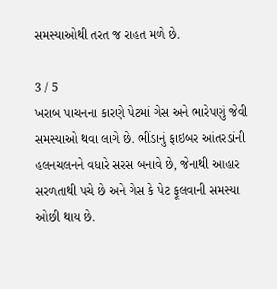સમસ્યાઓથી તરત જ રાહત મળે છે.

3 / 5
ખરાબ પાચનના કારણે પેટમાં ગેસ અને ભારેપણું જેવી સમસ્યાઓ થવા લાગે છે. ભીંડાનું ફાઇબર આંતરડાંની હલનચલનને વધારે સરસ બનાવે છે, જેનાથી આહાર સરળતાથી પચે છે અને ગેસ કે પેટ ફૂલવાની સમસ્યા ઓછી થાય છે.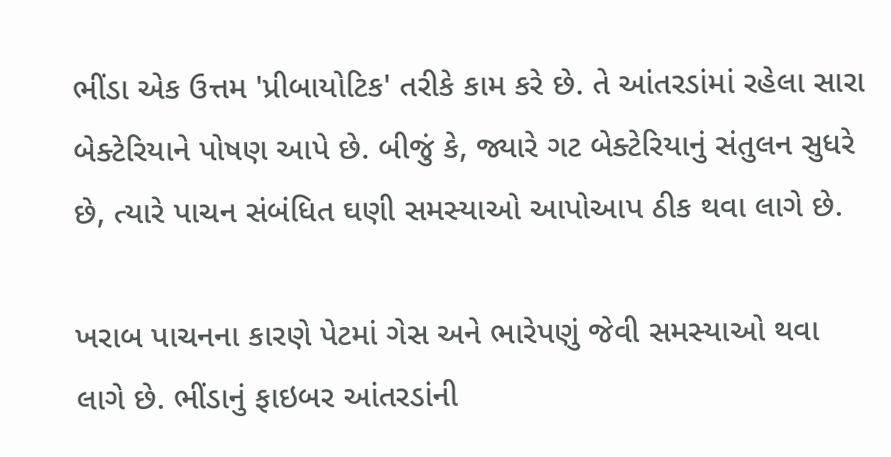ભીંડા એક ઉત્તમ 'પ્રીબાયોટિક' તરીકે કામ કરે છે. તે આંતરડાંમાં રહેલા સારા બેક્ટેરિયાને પોષણ આપે છે. બીજું કે, જ્યારે ગટ બેક્ટેરિયાનું સંતુલન સુધરે છે, ત્યારે પાચન સંબંધિત ઘણી સમસ્યાઓ આપોઆપ ઠીક થવા લાગે છે.

ખરાબ પાચનના કારણે પેટમાં ગેસ અને ભારેપણું જેવી સમસ્યાઓ થવા લાગે છે. ભીંડાનું ફાઇબર આંતરડાંની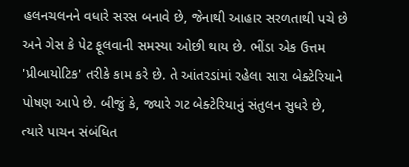હલનચલનને વધારે સરસ બનાવે છે, જેનાથી આહાર સરળતાથી પચે છે અને ગેસ કે પેટ ફૂલવાની સમસ્યા ઓછી થાય છે. ભીંડા એક ઉત્તમ 'પ્રીબાયોટિક' તરીકે કામ કરે છે. તે આંતરડાંમાં રહેલા સારા બેક્ટેરિયાને પોષણ આપે છે. બીજું કે, જ્યારે ગટ બેક્ટેરિયાનું સંતુલન સુધરે છે, ત્યારે પાચન સંબંધિત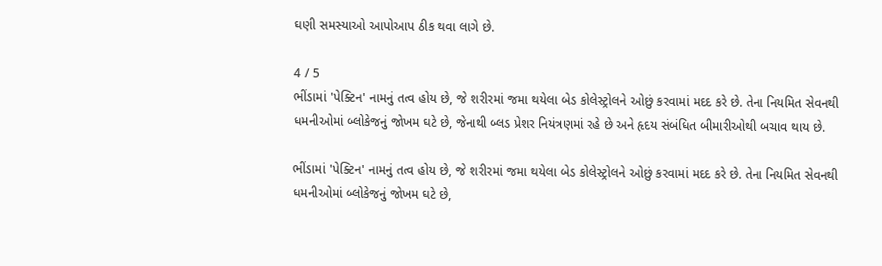ઘણી સમસ્યાઓ આપોઆપ ઠીક થવા લાગે છે.

4 / 5
ભીંડામાં 'પેક્ટિન' નામનું તત્વ હોય છે, જે શરીરમાં જમા થયેલા બેડ કોલેસ્ટ્રોલને ઓછું કરવામાં મદદ કરે છે. તેના નિયમિત સેવનથી ધમનીઓમાં બ્લોકેજનું જોખમ ઘટે છે, જેનાથી બ્લડ પ્રેશર નિયંત્રણમાં રહે છે અને હૃદય સંબંધિત બીમારીઓથી બચાવ થાય છે.

ભીંડામાં 'પેક્ટિન' નામનું તત્વ હોય છે, જે શરીરમાં જમા થયેલા બેડ કોલેસ્ટ્રોલને ઓછું કરવામાં મદદ કરે છે. તેના નિયમિત સેવનથી ધમનીઓમાં બ્લોકેજનું જોખમ ઘટે છે,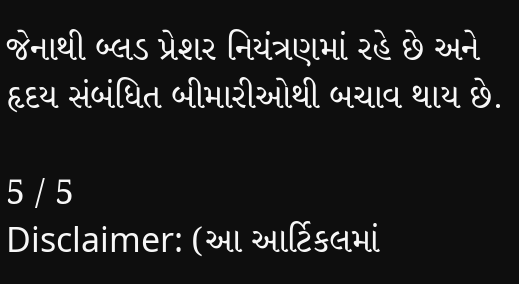જેનાથી બ્લડ પ્રેશર નિયંત્રણમાં રહે છે અને હૃદય સંબંધિત બીમારીઓથી બચાવ થાય છે.

5 / 5
Disclaimer: (આ આર્ટિકલમાં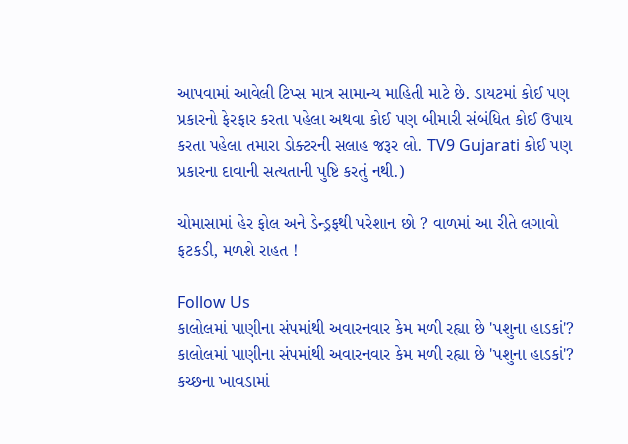આપવામાં આવેલી ટિપ્સ માત્ર સામાન્ય માહિતી માટે છે. ડાયટમાં કોઈ પણ પ્રકારનો ફેરફાર કરતા પહેલા અથવા કોઈ પણ બીમારી સંબંધિત કોઈ ઉપાય કરતા પહેલા તમારા ડોક્ટરની સલાહ જરૂર લો. TV9 Gujarati કોઈ પણ પ્રકારના દાવાની સત્યતાની પુષ્ટિ કરતું નથી.)

ચોમાસામાં હેર ફોલ અને ડેન્ડ્રફથી પરેશાન છો ? વાળમાં આ રીતે લગાવો ફટકડી, મળશે રાહત !

Follow Us
કાલોલમાં પાણીના સંપમાંથી અવારનવાર કેમ મળી રહ્યા છે 'પશુના હાડકાં'?
કાલોલમાં પાણીના સંપમાંથી અવારનવાર કેમ મળી રહ્યા છે 'પશુના હાડકાં'?
કચ્છના ખાવડામાં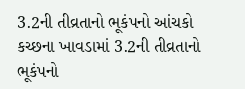3.2ની તીવ્રતાનો ભૂકંપનો આંચકો
કચ્છના ખાવડામાં 3.2ની તીવ્રતાનો ભૂકંપનો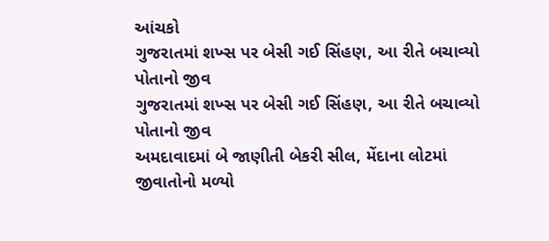આંચકો
ગુજરાતમાં શખ્સ પર બેસી ગઈ સિંહણ, આ રીતે બચાવ્યો પોતાનો જીવ
ગુજરાતમાં શખ્સ પર બેસી ગઈ સિંહણ, આ રીતે બચાવ્યો પોતાનો જીવ
અમદાવાદમાં બે જાણીતી બેકરી સીલ, મેંદાના લોટમાં જીવાતોનો મળ્યો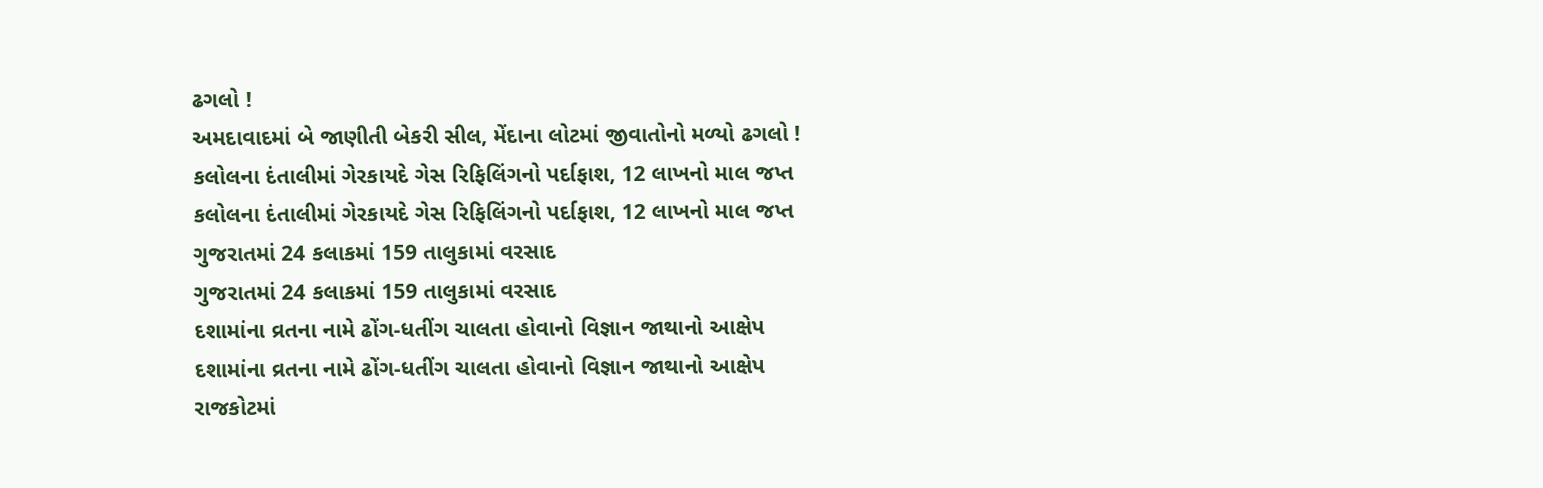ઢગલો !
અમદાવાદમાં બે જાણીતી બેકરી સીલ, મેંદાના લોટમાં જીવાતોનો મળ્યો ઢગલો !
કલોલના દંતાલીમાં ગેરકાયદે ગેસ રિફિલિંગનો પર્દાફાશ, 12 લાખનો માલ જપ્ત
કલોલના દંતાલીમાં ગેરકાયદે ગેસ રિફિલિંગનો પર્દાફાશ, 12 લાખનો માલ જપ્ત
ગુજરાતમાં 24 કલાકમાં 159 તાલુકામાં વરસાદ
ગુજરાતમાં 24 કલાકમાં 159 તાલુકામાં વરસાદ
દશામાંના વ્રતના નામે ઢોંગ-ધતીંગ ચાલતા હોવાનો વિજ્ઞાન જાથાનો આક્ષેપ
દશામાંના વ્રતના નામે ઢોંગ-ધતીંગ ચાલતા હોવાનો વિજ્ઞાન જાથાનો આક્ષેપ
રાજકોટમાં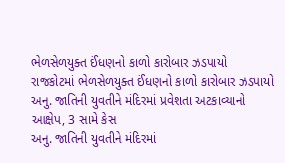ભેળસેળયુક્ત ઈંધણનો કાળો કારોબાર ઝડપાયો
રાજકોટમાં ભેળસેળયુક્ત ઈંધણનો કાળો કારોબાર ઝડપાયો
અનુ. જાતિની યુવતીને મંદિરમાં પ્રવેશતા અટકાવ્યાનો આક્ષેપ, 3 સામે કેસ
અનુ. જાતિની યુવતીને મંદિરમાં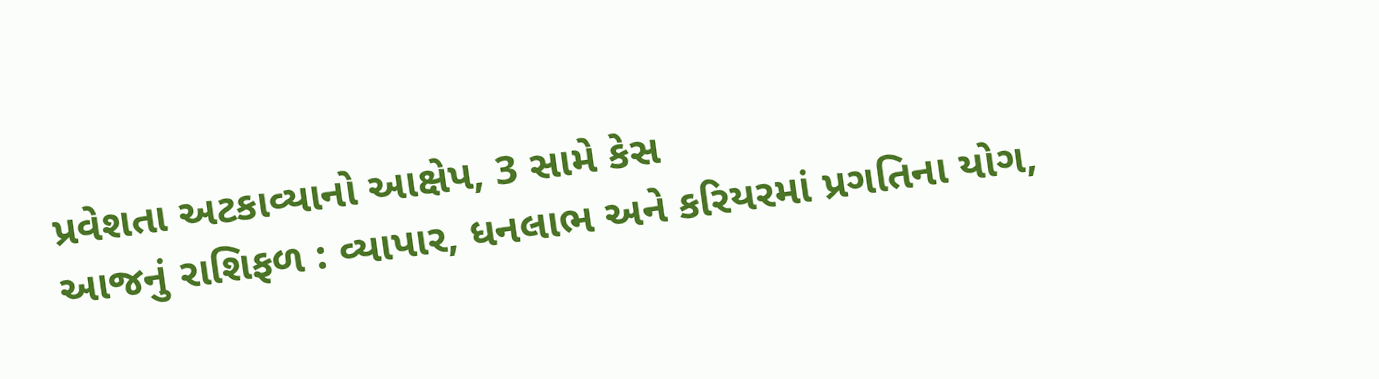પ્રવેશતા અટકાવ્યાનો આક્ષેપ, 3 સામે કેસ
આજનું રાશિફળ : વ્યાપાર, ધનલાભ અને કરિયરમાં પ્રગતિના યોગ,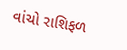વાંચો રાશિફળ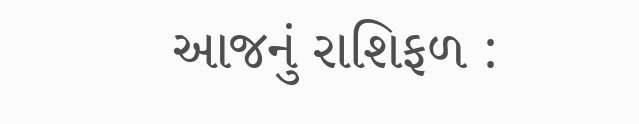આજનું રાશિફળ :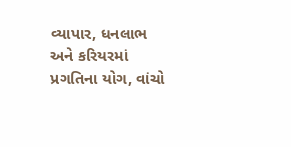વ્યાપાર, ધનલાભ અને કરિયરમાં પ્રગતિના યોગ, વાંચો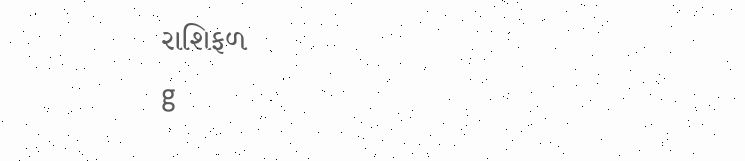રાશિફળ
g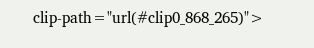clip-path="url(#clip0_868_265)">